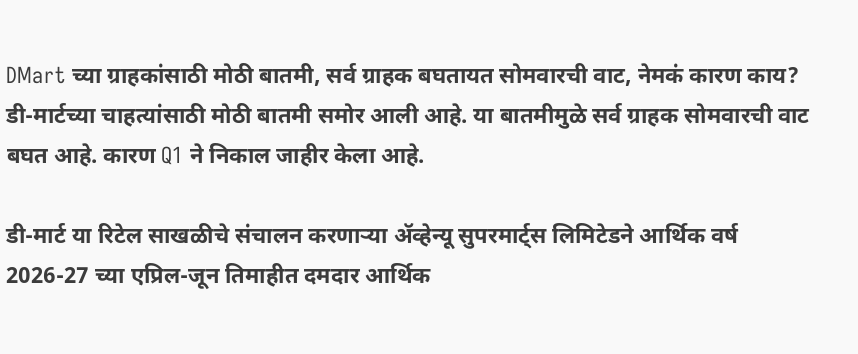DMart च्या ग्राहकांसाठी मोठी बातमी, सर्व ग्राहक बघतायत सोमवारची वाट, नेमकं कारण काय?
डी-मार्टच्या चाहत्यांसाठी मोठी बातमी समोर आली आहे. या बातमीमुळे सर्व ग्राहक सोमवारची वाट बघत आहे. कारण Q1 ने निकाल जाहीर केला आहे.

डी-मार्ट या रिटेल साखळीचे संचालन करणाऱ्या ॲव्हेन्यू सुपरमार्ट्स लिमिटेडने आर्थिक वर्ष 2026-27 च्या एप्रिल-जून तिमाहीत दमदार आर्थिक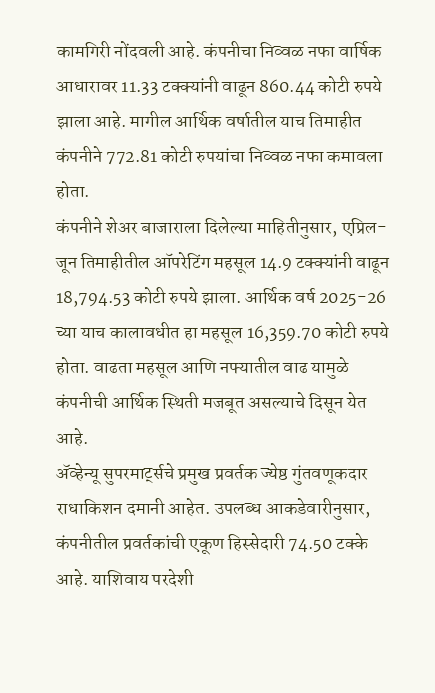कामगिरी नोंदवली आहे. कंपनीचा निव्वळ नफा वार्षिक आधारावर 11.33 टक्क्यांनी वाढून 860.44 कोटी रुपये झाला आहे. मागील आर्थिक वर्षातील याच तिमाहीत कंपनीने 772.81 कोटी रुपयांचा निव्वळ नफा कमावला होता.
कंपनीने शेअर बाजाराला दिलेल्या माहितीनुसार, एप्रिल-जून तिमाहीतील ऑपरेटिंग महसूल 14.9 टक्क्यांनी वाढून 18,794.53 कोटी रुपये झाला. आर्थिक वर्ष 2025-26 च्या याच कालावधीत हा महसूल 16,359.70 कोटी रुपये होता. वाढता महसूल आणि नफ्यातील वाढ यामुळे कंपनीची आर्थिक स्थिती मजबूत असल्याचे दिसून येत आहे.
ॲव्हेन्यू सुपरमार्ट्सचे प्रमुख प्रवर्तक ज्येष्ठ गुंतवणूकदार राधाकिशन दमानी आहेत. उपलब्ध आकडेवारीनुसार, कंपनीतील प्रवर्तकांची एकूण हिस्सेदारी 74.50 टक्के आहे. याशिवाय परदेशी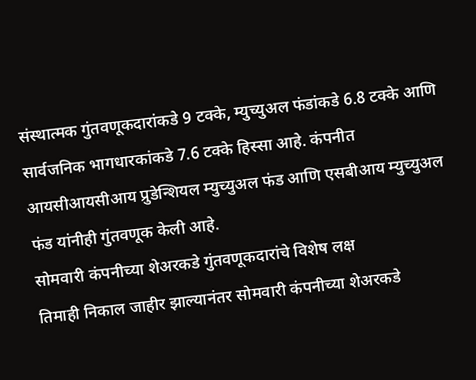संस्थात्मक गुंतवणूकदारांकडे 9 टक्के, म्युच्युअल फंडांकडे 6.8 टक्के आणि सार्वजनिक भागधारकांकडे 7.6 टक्के हिस्सा आहे. कंपनीत आयसीआयसीआय प्रुडेन्शियल म्युच्युअल फंड आणि एसबीआय म्युच्युअल फंड यांनीही गुंतवणूक केली आहे.
सोमवारी कंपनीच्या शेअरकडे गुंतवणूकदारांचे विशेष लक्ष
तिमाही निकाल जाहीर झाल्यानंतर सोमवारी कंपनीच्या शेअरकडे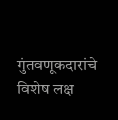गुंतवणूकदारांचे विशेष लक्ष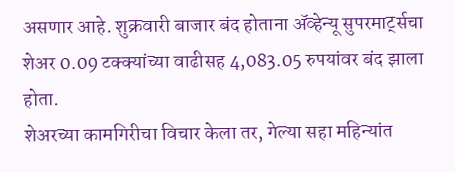असणार आहे. शुक्रवारी बाजार बंद होताना ॲव्हेन्यू सुपरमार्ट्सचा शेअर 0.09 टक्क्यांच्या वाढीसह 4,083.05 रुपयांवर बंद झाला होता.
शेअरच्या कामगिरीचा विचार केला तर, गेल्या सहा महिन्यांत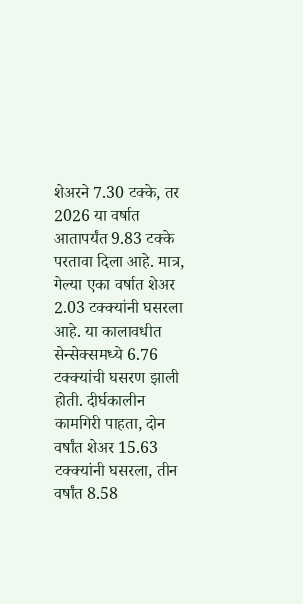शेअरने 7.30 टक्के, तर 2026 या वर्षात आतापर्यंत 9.83 टक्के परतावा दिला आहे. मात्र, गेल्या एका वर्षात शेअर 2.03 टक्क्यांनी घसरला आहे. या कालावधीत सेन्सेक्समध्ये 6.76 टक्क्यांची घसरण झाली होती. दीर्घकालीन कामगिरी पाहता, दोन वर्षांत शेअर 15.63 टक्क्यांनी घसरला, तीन वर्षांत 8.58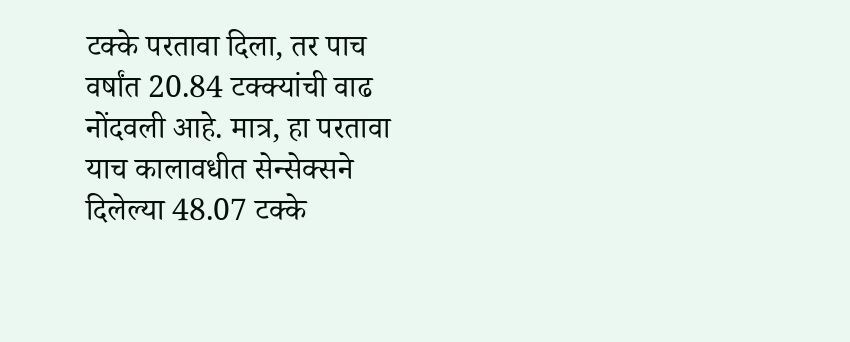टक्के परतावा दिला, तर पाच वर्षांत 20.84 टक्क्यांची वाढ नोंदवली आहे. मात्र, हा परतावा याच कालावधीत सेन्सेक्सने दिलेल्या 48.07 टक्के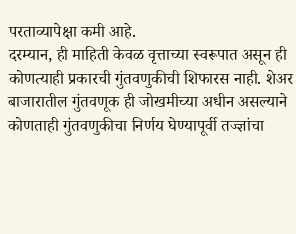परताव्यापेक्षा कमी आहे.
दरम्यान, ही माहिती केवळ वृत्ताच्या स्वरूपात असून ही कोणत्याही प्रकारची गुंतवणुकीची शिफारस नाही. शेअर बाजारातील गुंतवणूक ही जोखमीच्या अधीन असल्याने कोणताही गुंतवणुकीचा निर्णय घेण्यापूर्वी तज्ज्ञांचा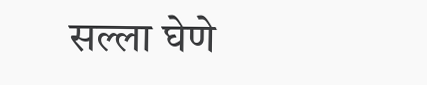सल्ला घेणे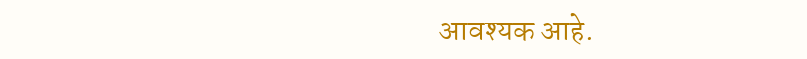आवश्यक आहे.